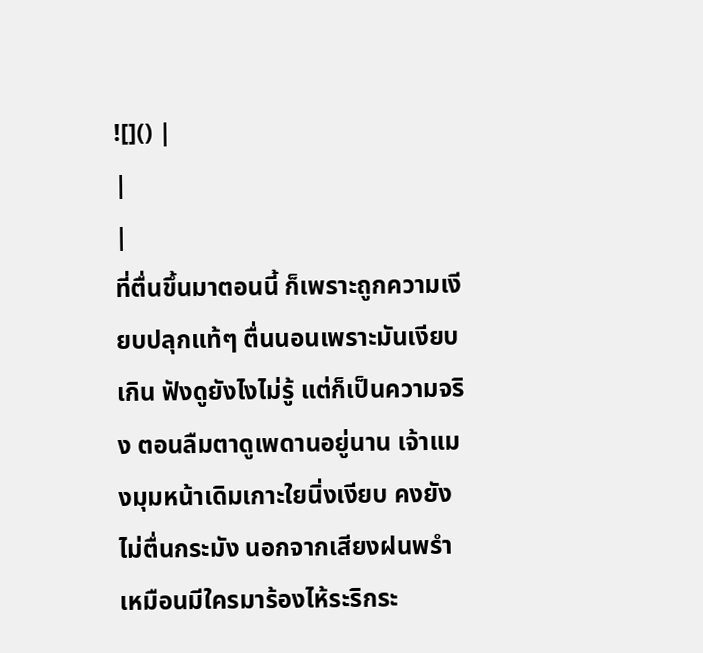![]() |
|
|
ที่ตื่นขึ้นมาตอนนี้ ก็เพราะถูกความเงียบปลุกแท้ๆ ตื่นนอนเพราะมันเงียบเกิน ฟังดูยังไงไม่รู้ แต่ก็เป็นความจริง ตอนลืมตาดูเพดานอยู่นาน เจ้าแมงมุมหน้าเดิมเกาะใยนิ่งเงียบ คงยังไม่ตื่นกระมัง นอกจากเสียงฝนพรำ เหมือนมีใครมาร้องไห้ระริกระ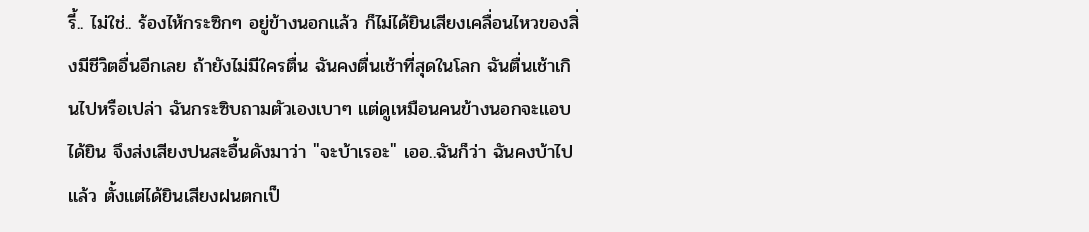รี้.. ไม่ใช่.. ร้องไห้กระซิกๆ อยู่ข้างนอกแล้ว ก็ไม่ได้ยินเสียงเคลื่อนไหวของสิ่งมีชีวิตอื่นอีกเลย ถ้ายังไม่มีใครตื่น ฉันคงตื่นเช้าที่สุดในโลก ฉันตื่นเช้าเกินไปหรือเปล่า ฉันกระซิบถามตัวเองเบาๆ แต่ดูเหมือนคนข้างนอกจะแอบได้ยิน จึงส่งเสียงปนสะอื้นดังมาว่า "จะบ้าเรอะ" เออ..ฉันก็ว่า ฉันคงบ้าไปแล้ว ตั้งแต่ได้ยินเสียงฝนตกเป็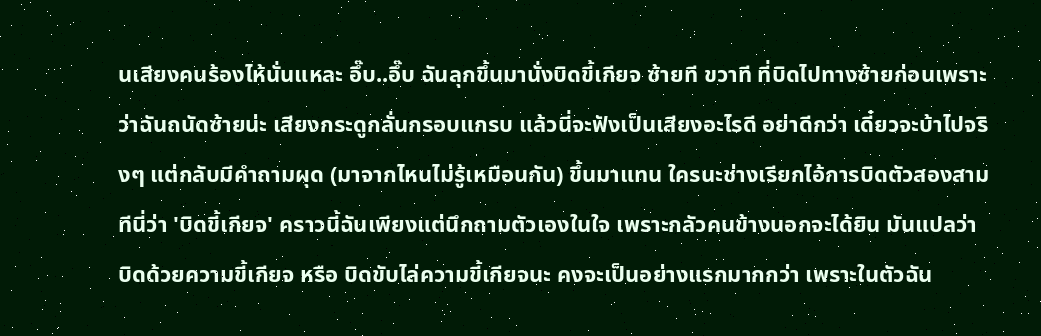นเสียงคนร้องไห้นั่นแหละ อึ๊บ..อึ๊บ ฉันลุกขึ้นมานั่งบิดขี้เกียจ ซ้ายที ขวาที ที่บิดไปทางซ้ายก่อนเพราะว่าฉันถนัดซ้ายน่ะ เสียงกระดูกลั่นกรอบแกรบ แล้วนี่จะฟังเป็นเสียงอะไรดี อย่าดีกว่า เดี๋ยวจะบ้าไปจริงๆ แต่กลับมีคำถามผุด (มาจากไหนไม่รู้เหมือนกัน) ขึ้นมาแทน ใครนะช่างเรียกไอ้การบิดตัวสองสามทีนี่ว่า 'บิดขี้เกียจ' คราวนี้ฉันเพียงแต่นึกถามตัวเองในใจ เพราะกลัวคนข้างนอกจะได้ยิน มันแปลว่า บิดด้วยความขี้เกียจ หรือ บิดขับไล่ความขี้เกียจนะ คงจะเป็นอย่างแรกมากกว่า เพราะในตัวฉัน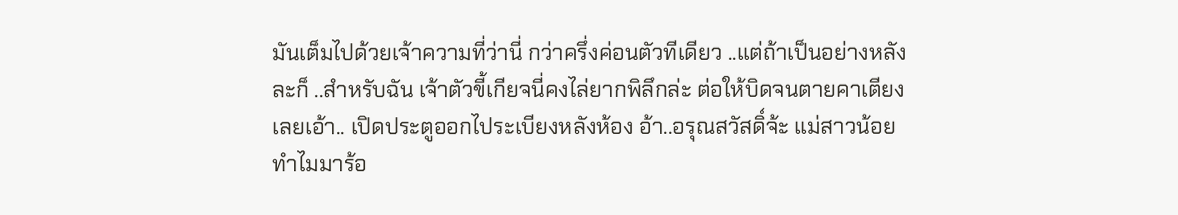มันเต็มไปด้วยเจ้าความที่ว่านี่ กว่าครึ่งค่อนตัวทีเดียว ..แต่ถ้าเป็นอย่างหลังละก็ ..สำหรับฉัน เจ้าตัวขี้เกียจนี่คงไล่ยากพิลึกล่ะ ต่อให้บิดจนตายคาเตียงเลยเอ้า.. เปิดประตูออกไประเบียงหลังห้อง อ้า..อรุณสวัสดิ์จ้ะ แม่สาวน้อย ทำไมมาร้อ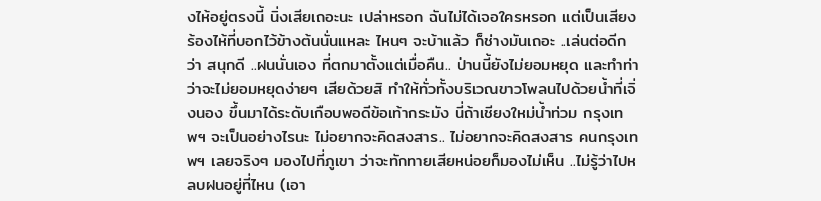งไห้อยู่ตรงนี้ นิ่งเสียเถอะนะ เปล่าหรอก ฉันไม่ได้เจอใครหรอก แต่เป็นเสียงร้องไห้ที่บอกไว้ข้างต้นนั่นแหละ ไหนๆ จะบ้าแล้ว ก็ช่างมันเถอะ ..เล่นต่อดีกว่า สนุกดี ..ฝนนั่นเอง ที่ตกมาตั้งแต่เมื่อคืน.. ป่านนี้ยังไม่ยอมหยุด และทำท่าว่าจะไม่ยอมหยุดง่ายๆ เสียด้วยสิ ทำให้ทั่วทั้งบริเวณขาวโพลนไปด้วยน้ำที่เจิ่งนอง ขึ้นมาได้ระดับเกือบพอดีข้อเท้ากระมัง นี่ถ้าเชียงใหม่น้ำท่วม กรุงเทพฯ จะเป็นอย่างไรนะ ไม่อยากจะคิดสงสาร.. ไม่อยากจะคิดสงสาร คนกรุงเทพฯ เลยจริงๆ มองไปที่ภูเขา ว่าจะทักทายเสียหน่อยก็มองไม่เห็น ..ไม่รู้ว่าไปหลบฝนอยู่ที่ไหน (เอา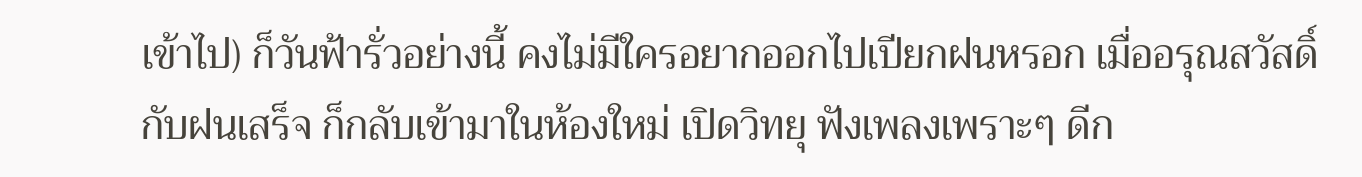เข้าไป) ก็วันฟ้ารั่วอย่างนี้ คงไม่มีใครอยากออกไปเปียกฝนหรอก เมื่ออรุณสวัสดิ์กับฝนเสร็จ ก็กลับเข้ามาในห้องใหม่ เปิดวิทยุ ฟังเพลงเพราะๆ ดีก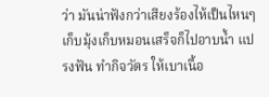ว่า มันน่าฟังกว่าเสียงร้องไห้เป็นไหนๆ เก็บมุ้งเก็บหมอนเสร็จก็ไปอาบน้ำ แปรงฟัน ทำกิจวัตร ให้เบาเนื้อ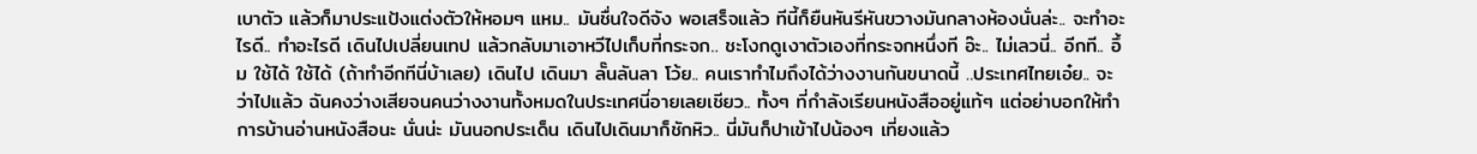เบาตัว แล้วก็มาประแป้งแต่งตัวให้หอมๆ แหม.. มันชื่นใจดีจัง พอเสร็จแล้ว ทีนี้ก็ยืนหันรีหันขวางมันกลางห้องนั่นล่ะ.. จะทำอะไรดี.. ทำอะไรดี เดินไปเปลี่ยนเทป แล้วกลับมาเอาหวีไปเก็บที่กระจก.. ชะโงกดูเงาตัวเองที่กระจกหนึ่งที อ๊ะ.. ไม่เลวนี่.. อีกที.. อึ้ม ใช้ได้ ใช้ได้ (ถ้าทำอีกทีนี่บ้าเลย) เดินไป เดินมา ลั๊นลันลา โว้ย.. คนเราทำไมถึงได้ว่างงานกันขนาดนี้ ..ประเทศไทยเอ๋ย.. จะว่าไปแล้ว ฉันคงว่างเสียจนคนว่างงานทั้งหมดในประเทศนี่อายเลยเชียว.. ทั้งๆ ที่กำลังเรียนหนังสืออยู่แท้ๆ แต่อย่าบอกให้ทำการบ้านอ่านหนังสือนะ นั่นน่ะ มันนอกประเด็น เดินไปเดินมาก็ชักหิว.. นี่มันก็ปาเข้าไปน้องๆ เที่ยงแล้ว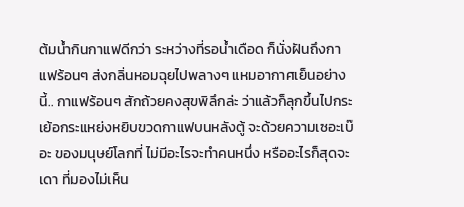ต้มน้ำกินกาแฟดีกว่า ระหว่างที่รอน้ำเดือด ก็นั่งฝันถึงกาแฟร้อนๆ ส่งกลิ่นหอมฉุยไปพลางๆ แหมอากาศเย็นอย่างนี้.. กาแฟร้อนๆ สักถ้วยคงสุขพิลึกล่ะ ว่าแล้วก็ลุกขึ้นไปกระเย้อกระแหย่งหยิบขวดกาแฟบนหลังตู้ จะด้วยความเซอะเบ๊อะ ของมนุษย์โลกที่ ไม่มีอะไรจะทำคนหนึ่ง หรืออะไรก็สุดจะเดา ที่มองไม่เห็น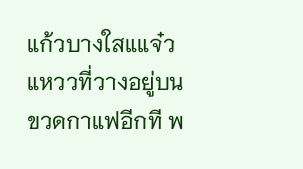แก้วบางใสแแจ๋วแหววที่วางอยู่บนขวดกาแฟอีกที พ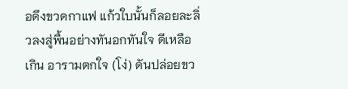อดึงขวดกาแฟ แก้วใบนั้นก็ลอยละลิ่วลงสู่พื้นอย่างทันอกทันใจ ดีเหลือเกิน อารามตกใจ (โง่) ดันปล่อยขว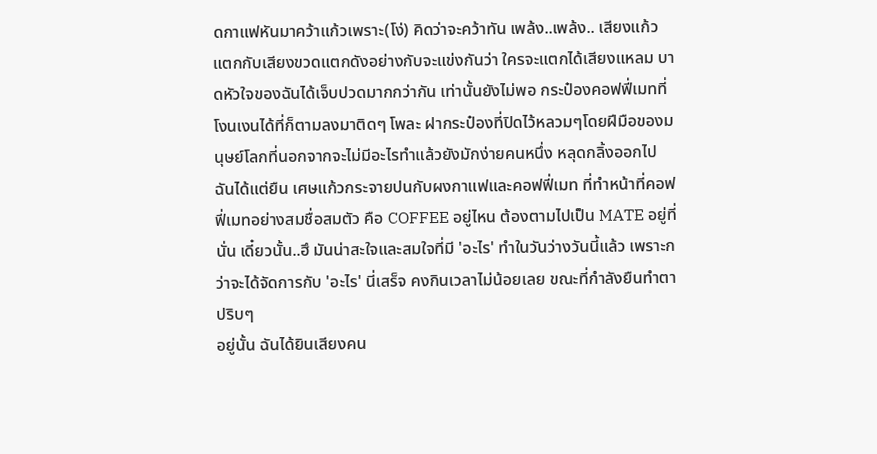ดกาแฟหันมาคว้าแก้วเพราะ(โง่) คิดว่าจะคว้าทัน เพล้ง..เพล้ง.. เสียงแก้วแตกกับเสียงขวดแตกดังอย่างกับจะแข่งกันว่า ใครจะแตกได้เสียงแหลม บาดหัวใจของฉันได้เจ็บปวดมากกว่ากัน เท่านั้นยังไม่พอ กระป๋องคอฟฟี่เมทที่โงนเงนได้ที่ก็ตามลงมาติดๆ โพละ ฝากระป๋องที่ปิดไว้หลวมๆโดยฝีมือของมนุษย์โลกที่นอกจากจะไม่มีอะไรทำแล้วยังมักง่ายคนหนึ่ง หลุดกลิ้งออกไป ฉันได้แต่ยืน เศษแก้วกระจายปนกับผงกาแฟและคอฟฟี่เมท ที่ทำหน้าที่คอฟฟี่เมทอย่างสมชื่อสมตัว คือ COFFEE อยู่ไหน ต้องตามไปเป็น MATE อยู่ที่นั่น เดี๋ยวนั้น..ฮึ มันน่าสะใจและสมใจที่มี 'อะไร' ทำในวันว่างวันนี้แล้ว เพราะกว่าจะได้จัดการกับ 'อะไร' นี่เสร็จ คงกินเวลาไม่น้อยเลย ขณะที่กำลังยืนทำตาปริบๆ
อยู่นั้น ฉันได้ยินเสียงคน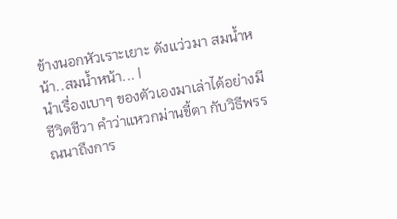ข้างนอกหัวเราะเยาะ ดังแว่วมา สมน้ำหน้า..สมน้ำหน้า... |
นำเรื่องเบาๆ ของตัวเองมาเล่าได้อย่างมีชีวิตชีวา คำว่าแหวกม่านขี้ตา กับวิธีพรรณนาถึงการ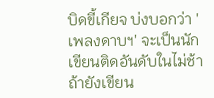บิดขี้เกียจ บ่งบอกว่า 'เพลงดาบฯ' จะเป็นนักเขียนติดอันดับในไม่ช้า ถ้ายังเขียน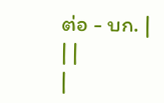ต่อ - บก. |
| |
|